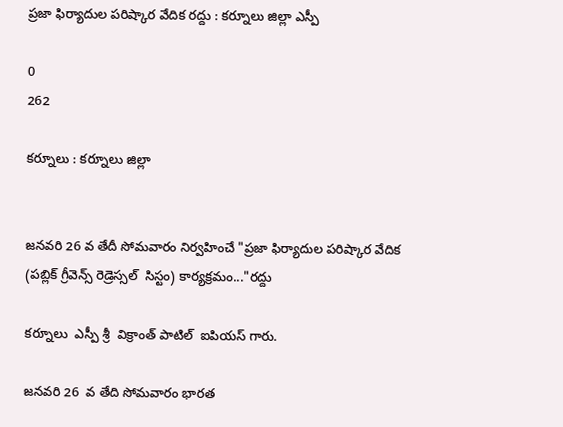ప్రజా ఫిర్యాదుల పరిష్కార వేదిక రద్దు : కర్నూలు జిల్లా ఎస్పీ

0
262

కర్నూలు : కర్నూలు జిల్లా


జనవరి 26 వ తేదీ సోమవారం నిర్వహించే "ప్రజా ఫిర్యాదుల పరిష్కార వేదిక (పబ్లిక్ గ్రీవెన్స్ రెడ్రెస్సల్  సిస్టం) కార్యక్రమం..."రద్దు

కర్నూలు  ఎస్పీ శ్రీ  విక్రాంత్ పాటిల్  ఐపియస్ గారు.

జనవరి 26  వ తేది సోమవారం భారత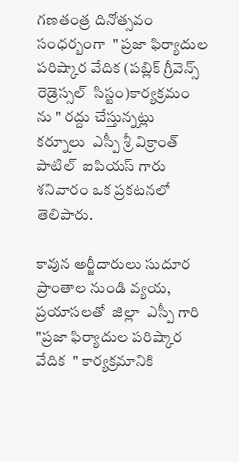గణతంత్ర దినోత్సవం సంధర్బంగా  " ప్రజా ఫిర్యాదుల పరిష్కార వేదిక (పబ్లిక్ గ్రీవెన్స్ రెడ్రెస్సల్  సిస్టం)కార్యక్రమం ను " రద్దు చేస్తున్నట్లు  కర్నూలు  ఎస్పీ శ్రీ విక్రాంత్ పాటిల్  ఐపియస్ గారు  శనివారం ఒక ప్రకటనలో తెలిపారు.

కావున అర్జీదారులు సుదూర  ప్రాంతాల నుండి వ్యయ, ప్రయాసలతో  జిల్లా  ఎస్పీ గారి "ప్రజా ఫిర్యాదుల పరిష్కార వేదిక  " కార్యక్రమానికి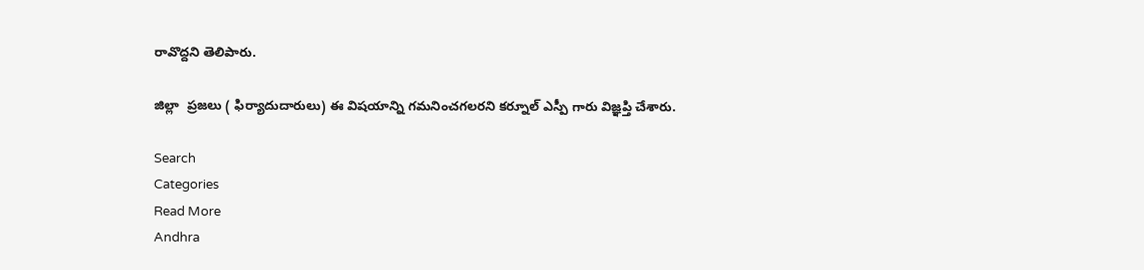రావొద్దని తెలిపారు.

జిల్లా  ప్రజలు ( ఫిర్యాదుదారులు) ఈ విషయాన్ని గమనించగలరని కర్నూల్ ఎస్పీ గారు విజ్ఞప్తి చేశారు.

Search
Categories
Read More
Andhra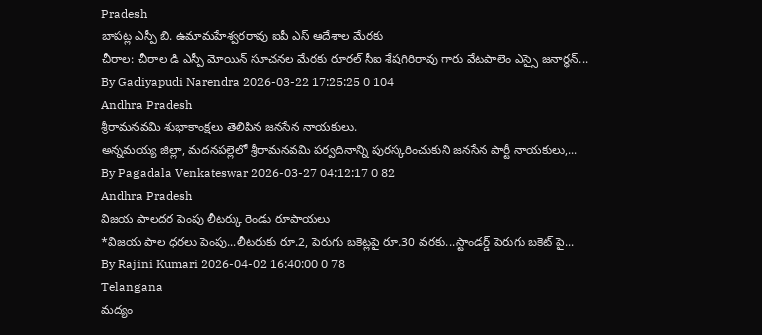Pradesh
బాపట్ల ఎస్పీ బి. ఉమామహేశ్వరరావు ఐపీ ఎస్ ఆదేశాల మేరకు
చీరాల: చీరాల డి ఎస్పీ మోయిన్ సూచనల మేరకు రూరల్ సీఐ శేషగిరిరావు గారు వేటపాలెం ఎస్సై జనార్ధన్...
By Gadiyapudi Narendra 2026-03-22 17:25:25 0 104
Andhra Pradesh
శ్రీరామనవమి శుభాకాంక్షలు తెలిపిన జనసేన నాయకులు.
అన్నమయ్య జిల్లా, మదనపల్లెలో శ్రీరామనవమి పర్వదినాన్ని పురస్కరించుకుని జనసేన పార్టీ నాయకులు,...
By Pagadala Venkateswar 2026-03-27 04:12:17 0 82
Andhra Pradesh
విజయ పాలదర పెంపు లీటర్కు రెండు రూపాయలు
*విజయ పాల ధరలు పెంపు...లీటరుకు రూ.2, పెరుగు బకెట్లపై రూ.30 వరకు...స్టాండర్డ్ పెరుగు బకెట్ పై...
By Rajini Kumari 2026-04-02 16:40:00 0 78
Telangana
మద్యం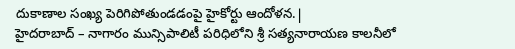దుకాణాల సంఖ్య పెరిగిపోతుండడంపై హైకోర్టు ఆందోళన.|
హైదరాబాద్ – నాగారం మున్సిపాలిటీ పరిధిలోని శ్రీ సత్యనారాయణ కాలనీలో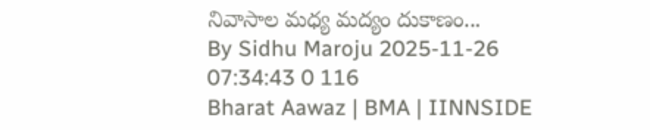నివాసాల మధ్య మద్యం దుకాణం...
By Sidhu Maroju 2025-11-26 07:34:43 0 116
Bharat Aawaz | BMA | IINNSIDE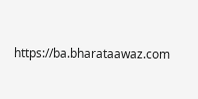https://ba.bharataawaz.com